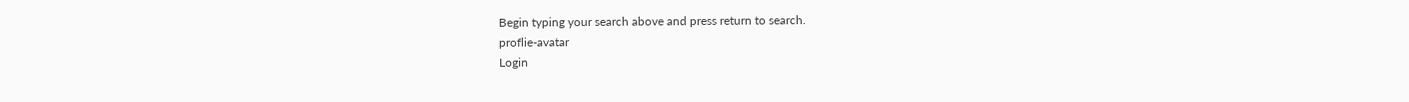Begin typing your search above and press return to search.
proflie-avatar
Login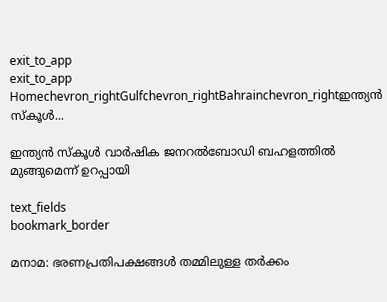exit_to_app
exit_to_app
Homechevron_rightGulfchevron_rightBahrainchevron_rightഇന്ത്യന്‍ സ്കൂള്‍...

ഇന്ത്യന്‍ സ്കൂള്‍ വാര്‍ഷിക ജനറല്‍ബോഡി ബഹളത്തില്‍ മുങ്ങുമെന്ന് ഉറപ്പായി

text_fields
bookmark_border

മനാമ: ഭരണപ്രതിപക്ഷങ്ങള്‍ തമ്മിലുള്ള തര്‍ക്കം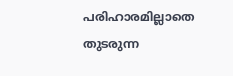പരിഹാരമില്ലാതെ തുടരുന്ന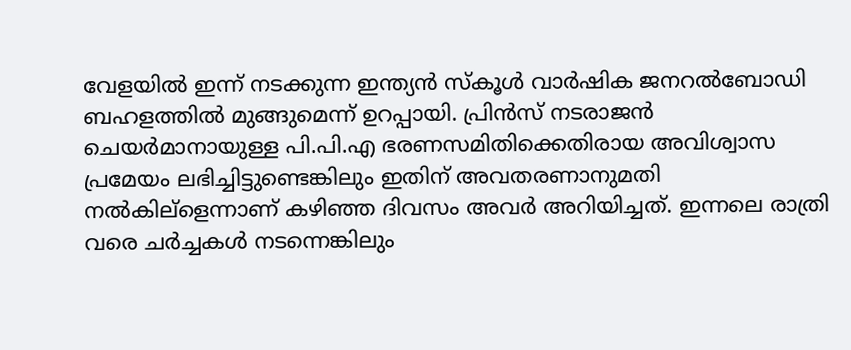വേളയില്‍ ഇന്ന് നടക്കുന്ന ഇന്ത്യന്‍ സ്കൂള്‍ വാര്‍ഷിക ജനറല്‍ബോഡി ബഹളത്തില്‍ മുങ്ങുമെന്ന് ഉറപ്പായി. പ്രിന്‍സ് നടരാജന്‍ ചെയര്‍മാനായുള്ള പി.പി.എ ഭരണസമിതിക്കെതിരായ അവിശ്വാസ പ്രമേയം ലഭിച്ചിട്ടുണ്ടെങ്കിലും ഇതിന് അവതരണാനുമതി നല്‍കില്ളെന്നാണ് കഴിഞ്ഞ ദിവസം അവര്‍ അറിയിച്ചത്. ഇന്നലെ രാത്രി വരെ ചര്‍ച്ചകള്‍ നടന്നെങ്കിലും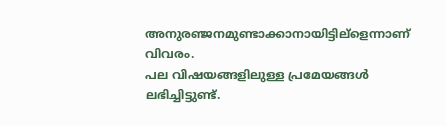അനുരഞ്ജനമുണ്ടാക്കാനായിട്ടില്ളെന്നാണ് വിവരം.
പല വിഷയങ്ങളിലുള്ള പ്രമേയങ്ങള്‍ ലഭിച്ചിട്ടുണ്ട്.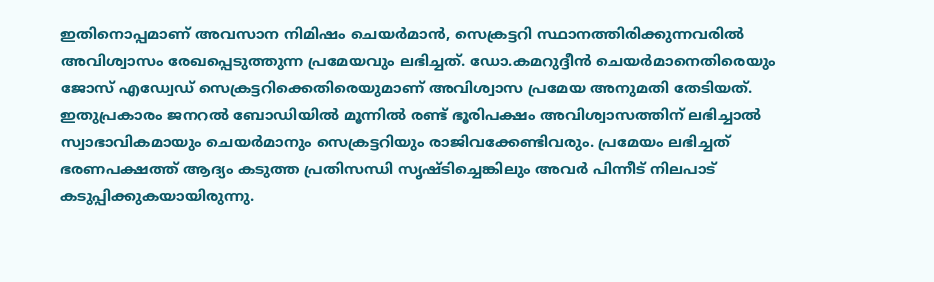ഇതിനൊപ്പമാണ് അവസാന നിമിഷം ചെയര്‍മാന്‍, സെക്രട്ടറി സ്ഥാനത്തിരിക്കുന്നവരില്‍ അവിശ്വാസം രേഖപ്പെടുത്തുന്ന പ്രമേയവും ലഭിച്ചത്. ഡോ.കമറുദ്ദീന്‍ ചെയര്‍മാനെതിരെയും ജോസ് എഡ്വേഡ് സെക്രട്ടറിക്കെതിരെയുമാണ് അവിശ്വാസ പ്രമേയ അനുമതി തേടിയത്. ഇതുപ്രകാരം ജനറല്‍ ബോഡിയില്‍ മൂന്നില്‍ രണ്ട് ഭൂരിപക്ഷം അവിശ്വാസത്തിന് ലഭിച്ചാല്‍ സ്വാഭാവികമായും ചെയര്‍മാനും സെക്രട്ടറിയും രാജിവക്കേണ്ടിവരും. പ്രമേയം ലഭിച്ചത് ഭരണപക്ഷത്ത് ആദ്യം കടുത്ത പ്രതിസന്ധി സൃഷ്ടിച്ചെങ്കിലും അവര്‍ പിന്നീട് നിലപാട് കടുപ്പിക്കുകയായിരുന്നു.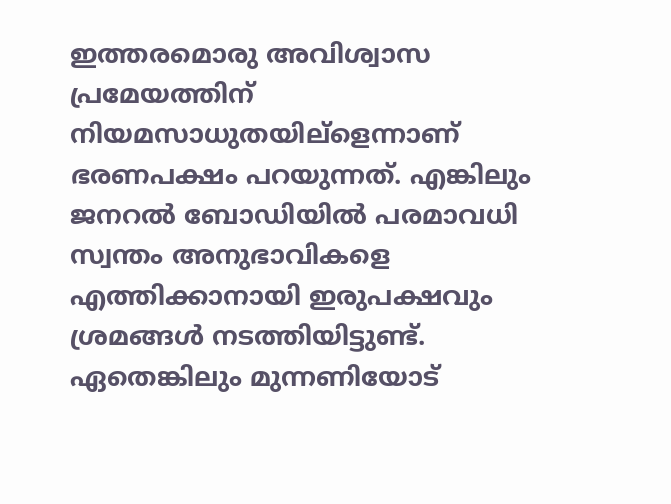ഇത്തരമൊരു അവിശ്വാസ പ്രമേയത്തിന് നിയമസാധുതയില്ളെന്നാണ് ഭരണപക്ഷം പറയുന്നത്. എങ്കിലും ജനറല്‍ ബോഡിയില്‍ പരമാവധി സ്വന്തം അനുഭാവികളെ എത്തിക്കാനായി ഇരുപക്ഷവും ശ്രമങ്ങള്‍ നടത്തിയിട്ടുണ്ട്.
ഏതെങ്കിലും മുന്നണിയോട്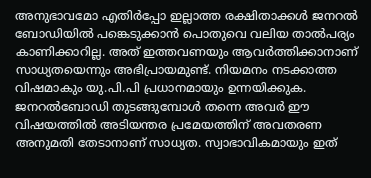അനുഭാവമോ എതിര്‍പ്പോ ഇല്ലാത്ത രക്ഷിതാക്കള്‍ ജനറല്‍ ബോഡിയില്‍ പങ്കെടുക്കാന്‍ പൊതുവെ വലിയ താല്‍പര്യം കാണിക്കാറില്ല. അത് ഇത്തവണയും ആവര്‍ത്തിക്കാനാണ് സാധ്യതയെന്നും അഭിപ്രായമുണ്ട്. നിയമനം നടക്കാത്ത വിഷമാകും യു.പി.പി പ്രധാനമായും ഉന്നയിക്കുക. ജനറല്‍ബോഡി തുടങ്ങുമ്പോള്‍ തന്നെ അവര്‍ ഈ വിഷയത്തില്‍ അടിയന്തര പ്രമേയത്തിന് അവതരണ അനുമതി തേടാനാണ് സാധ്യത. സ്വാഭാവികമായും ഇത്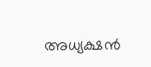അധ്യക്ഷന്‍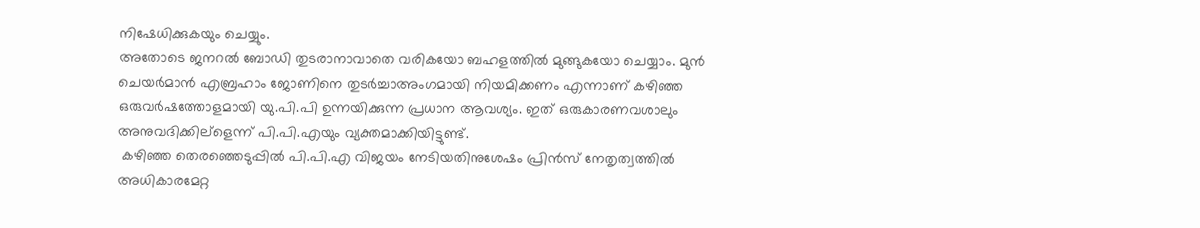നിഷേധിക്കുകയും ചെയ്യും.
അതോടെ ജനറല്‍ ബോഡി തുടരാനാവാതെ വരികയോ ബഹളത്തില്‍ മുങ്ങുകയോ ചെയ്യാം. മുന്‍ ചെയര്‍മാന്‍ എബ്രഹാം ജോണിനെ തുടര്‍ച്ചാഅംഗമായി നിയമിക്കണം എന്നാണ് കഴിഞ്ഞ ഒരുവര്‍ഷത്തോളമായി യു.പി.പി ഉന്നയിക്കുന്ന പ്രധാന ആവശ്യം. ഇത് ഒരുകാരണവശാലും അനുവദിക്കില്ളെന്ന് പി.പി.എയും വ്യക്തമാക്കിയിട്ടുണ്ട്.
 കഴിഞ്ഞ തെരഞ്ഞെടുപ്പില്‍ പി.പി.എ വിജയം നേടിയതിനുശേഷം പ്രിന്‍സ് നേതൃത്വത്തില്‍ അധികാരമേറ്റ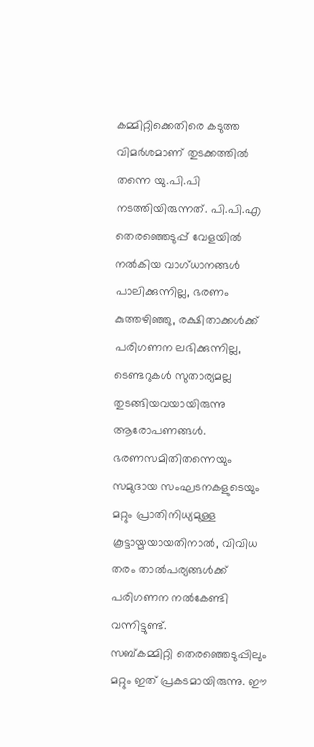കമ്മിറ്റിക്കെതിരെ കടുത്ത വിമര്‍ശമാണ് തുടക്കത്തില്‍ തന്നെ യു.പി.പി നടത്തിയിരുന്നത്. പി.പി.എ തെരഞ്ഞെടുപ്പ് വേളയില്‍ നല്‍കിയ വാഗ്ധാനങ്ങള്‍ പാലിക്കുന്നില്ല, ഭരണം കുത്തഴിഞ്ഞു, രക്ഷിതാക്കള്‍ക്ക് പരിഗണന ലഭിക്കുന്നില്ല, ടെണ്ടറുകള്‍ സുതാര്യമല്ല തുടങ്ങിയവയായിരുന്നു ആരോപണങ്ങള്‍.
ഭരണസമിതിതന്നെയും സമുദായ സംഘടനകളുടെയും മറ്റും പ്രാതിനിധ്യമുള്ള കൂട്ടായ്മയായതിനാല്‍, വിവിധ തരം താല്‍പര്യങ്ങള്‍ക്ക് പരിഗണന നല്‍കേണ്ടി വന്നിട്ടുണ്ട്.
സബ്കമ്മിറ്റി തെരഞ്ഞെടുപ്പിലും മറ്റും ഇത് പ്രകടമായിരുന്നു. ഈ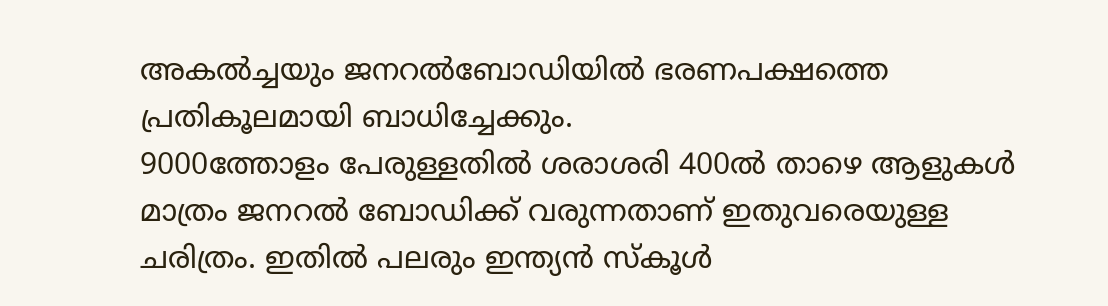അകല്‍ച്ചയും ജനറല്‍ബോഡിയില്‍ ഭരണപക്ഷത്തെ പ്രതികൂലമായി ബാധിച്ചേക്കും.
9000ത്തോളം പേരുള്ളതില്‍ ശരാശരി 400ല്‍ താഴെ ആളുകള്‍ മാത്രം ജനറല്‍ ബോഡിക്ക് വരുന്നതാണ് ഇതുവരെയുള്ള ചരിത്രം. ഇതില്‍ പലരും ഇന്ത്യന്‍ സ്കൂള്‍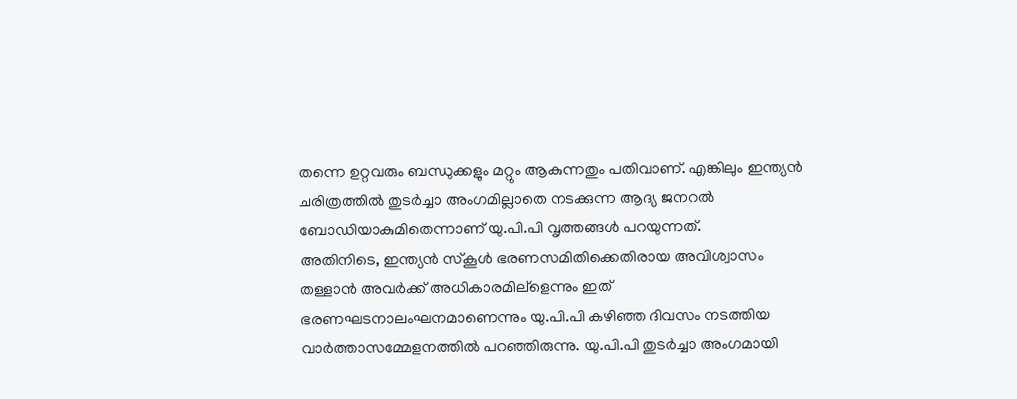തന്നെ ഉറ്റവരും ബന്ധുക്കളും മറ്റും ആകുന്നതും പതിവാണ്. എങ്കിലും ഇന്ത്യന്‍ ചരിത്രത്തില്‍ തുടര്‍ച്ചാ അംഗമില്ലാതെ നടക്കുന്ന ആദ്യ ജനറല്‍ ബോഡിയാകുമിതെന്നാണ് യു.പി.പി വൃത്തങ്ങള്‍ പറയുന്നത്.
അതിനിടെ, ഇന്ത്യന്‍ സ്കൂള്‍ ഭരണസമിതിക്കെതിരായ അവിശ്വാസം തള്ളാന്‍ അവര്‍ക്ക് അധികാരമില്ളെന്നും ഇത് ഭരണഘടനാലംഘനമാണെന്നും യു.പി.പി കഴിഞ്ഞ ദിവസം നടത്തിയ വാര്‍ത്താസമ്മേളനത്തില്‍ പറഞ്ഞിരുന്നു. യു.പി.പി തുടര്‍ച്ചാ അംഗമായി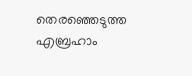തെരഞ്ഞെടുത്ത എബ്രഹാം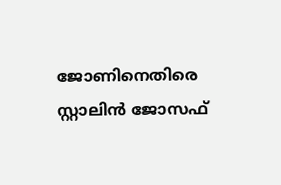ജോണിനെതിരെ സ്റ്റാലിന്‍ ജോസഫ്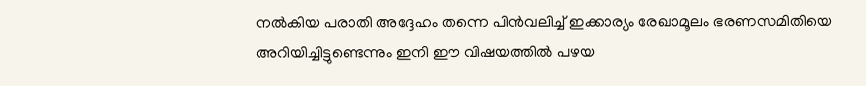നല്‍കിയ പരാതി അദ്ദേഹം തന്നെ പിന്‍വലിച്ച് ഇക്കാര്യം രേഖാമൂലം ഭരണസമിതിയെ അറിയിച്ചിട്ടുണ്ടെന്നും ഇനി ഈ വിഷയത്തില്‍ പഴയ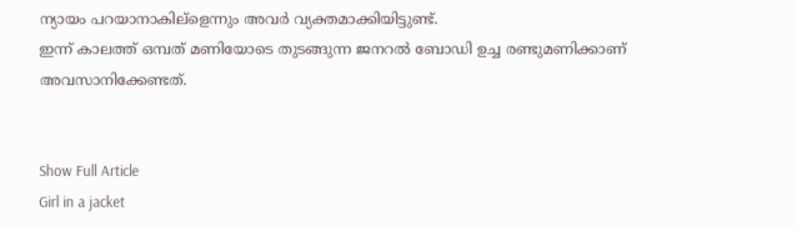ന്യായം പറയാനാകില്ളെന്നും അവര്‍ വ്യക്തമാക്കിയിട്ടുണ്ട്.
ഇന്ന് കാലത്ത് ഒമ്പത് മണിയോടെ തുടങ്ങുന്ന ജനറല്‍ ബോഡി ഉച്ച രണ്ടുമണിക്കാണ് അവസാനിക്കേണ്ടത്.


Show Full Article
Girl in a jacket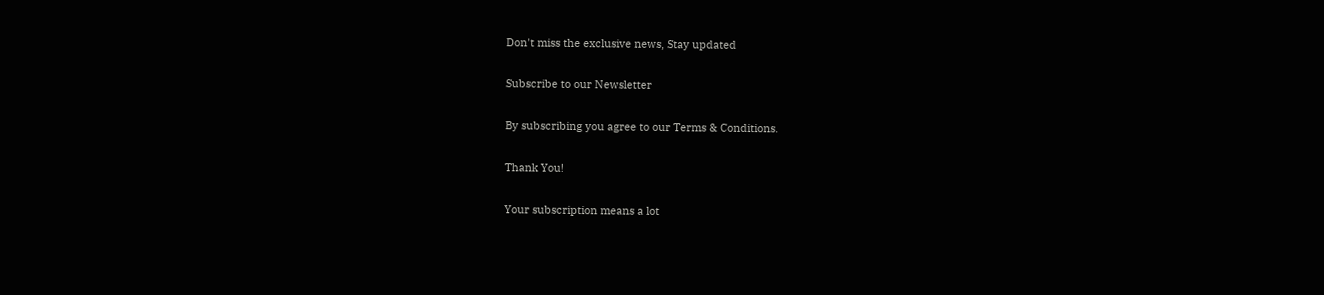Don't miss the exclusive news, Stay updated

Subscribe to our Newsletter

By subscribing you agree to our Terms & Conditions.

Thank You!

Your subscription means a lot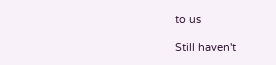to us

Still haven't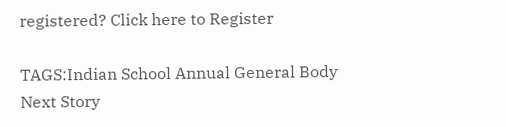registered? Click here to Register

TAGS:Indian School Annual General Body
Next Story